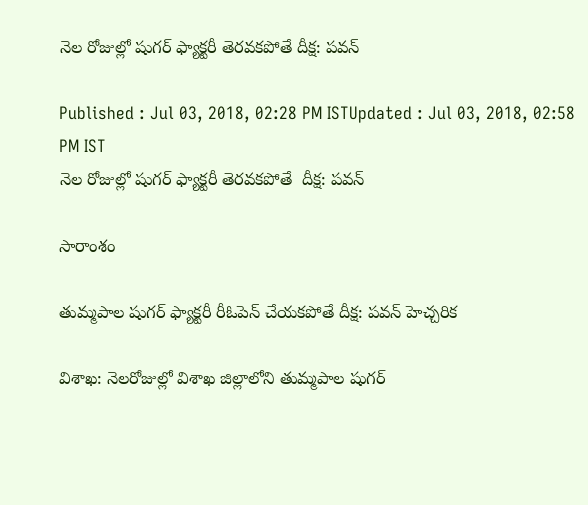నెల రోజుల్లో షుగర్ ఫ్యాక్టరీ తెరవకపోతే దీక్ష: పవన్

Published : Jul 03, 2018, 02:28 PM ISTUpdated : Jul 03, 2018, 02:58 PM IST
నెల రోజుల్లో షుగర్ ఫ్యాక్టరీ తెరవకపోతే  దీక్ష: పవన్

సారాంశం

తుమ్మపాల షుగర్ ఫ్యాక్టరీ రీఓపెన్ చేయకపోతే దీక్ష: పవన్ హెచ్చరిక

విశాఖ: నెలరోజుల్లో విశాఖ జిల్లాలోని తుమ్మపాల షుగర్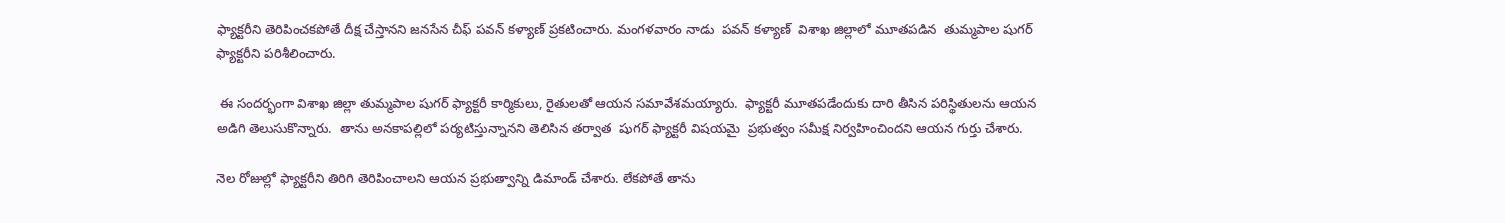ఫ్యాక్టరీని తెరిపించకపోతే దీక్ష చేస్తానని జనసేన చీఫ్ పవన్ కళ్యాణ్ ప్రకటించారు. మంగళవారం నాడు  పవన్ కళ్యాణ్  విశాఖ జిల్లాలో మూతపడిన  తుమ్మపాల షుగర్ ఫ్యాక్టరీని పరిశీలించారు.

 ఈ సందర్భంగా విశాఖ జిల్లా తుమ్మపాల షుగర్ ఫ్యాక్టరీ కార్మికులు, రైతులతో ఆయన సమావేశమయ్యారు.  ఫ్యాక్టరీ మూతపడేందుకు దారి తీసిన పరిస్థితులను ఆయన అడిగి తెలుసుకొన్నారు.  తాను అనకాపల్లిలో పర్యటిస్తున్నానని తెలిసిన తర్వాత  షుగర్ ఫ్యాక్టరీ విషయమై  ప్రభుత్వం సమీక్ష నిర్వహించిందని ఆయన గుర్తు చేశారు.

నెల రోజుల్లో ఫ్యాక్టరీని తిరిగి తెరిపించాలని ఆయన ప్రభుత్వాన్ని డిమాండ్ చేశారు. లేకపోతే తాను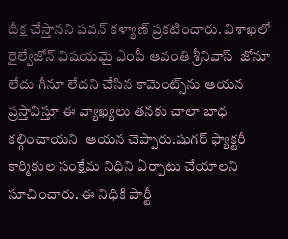దీక్ష చేస్తానని పవన్ కళ్యాణ్ ప్రకటించారు. విశాఖలో రైల్వేజోన్ విషయమై ఎంపీ ఆవంతి శ్రీనివాస్  జోనూ లేదు గీనూ లేదని చేసిన కామెంట్స్‌ను ఆయన ప్రస్తావిస్తూ ఈ వ్యాఖ్యలు తనకు చాలా బాధ కల్గించాయని  ఆయన చెప్పారు.షుగర్ ఫ్యాక్టరీ కార్మికుల సంక్షేమ నిధిని ఏర్పాటు చేయాలని సూచించారు. ఈ నిధికి పార్టీ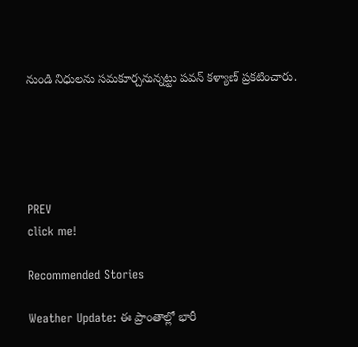నుండి నిధులను సమకూర్చనున్నట్టు పవన్ కళ్యాణ్ ప్రకటించారు.





PREV
click me!

Recommended Stories

Weather Update: ఈ ప్రాంతాల్లో భారీ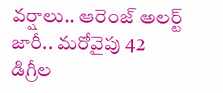వర్షాలు.. ఆరెంజ్ అలర్ట్ జారీ.. మరోవైపు 42 డిగ్రీల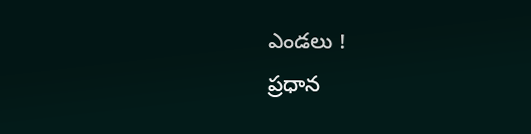ఎండలు !
ప్రధాన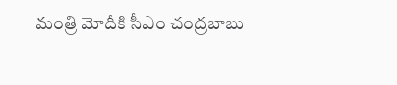మంత్రి మోదీకి సీఎం చంద్రబాబు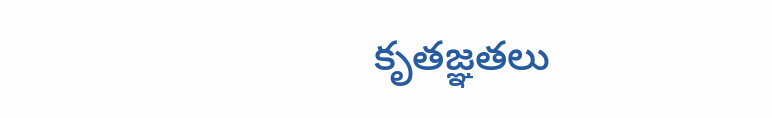కృతజ్ఞతలు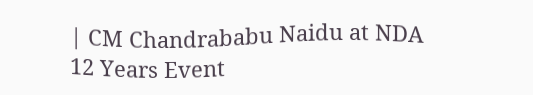| CM Chandrababu Naidu at NDA 12 Years Event